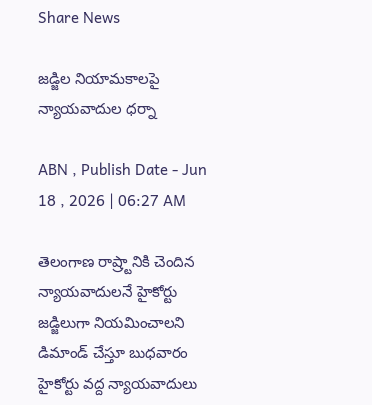Share News

జడ్జిల నియామకాలపై న్యాయవాదుల ధర్నా

ABN , Publish Date - Jun 18 , 2026 | 06:27 AM

తెలంగాణ రాష్ర్టానికి చెందిన న్యాయవాదులనే హైకోర్టు జడ్జిలుగా నియమించాలని డిమాండ్‌ చేస్తూ బుధవారం హైకోర్టు వద్ద న్యాయవాదులు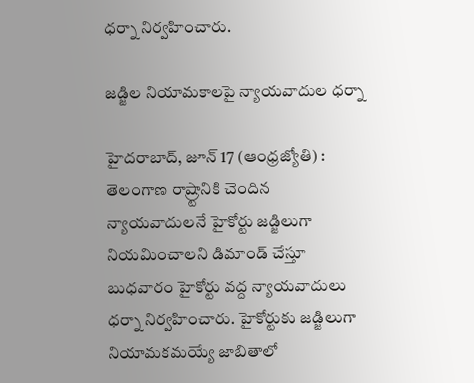ధర్నా నిర్వహించారు.

జడ్జిల నియామకాలపై న్యాయవాదుల ధర్నా

హైదరాబాద్‌, జూన్‌ 17 (ఆంధ్రజ్యోతి) : తెలంగాణ రాష్ర్టానికి చెందిన న్యాయవాదులనే హైకోర్టు జడ్జిలుగా నియమించాలని డిమాండ్‌ చేస్తూ బుధవారం హైకోర్టు వద్ద న్యాయవాదులు ధర్నా నిర్వహించారు. హైకోర్టుకు జడ్జిలుగా నియామకమయ్యే జాబితాలో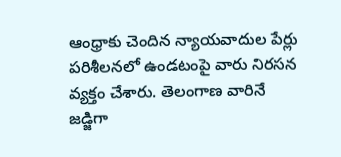ఆంధ్రాకు చెందిన న్యాయవాదుల పేర్లు పరిశీలనలో ఉండటంపై వారు నిరసన వ్యక్తం చేశారు. తెలంగాణ వారినే జడ్జిగా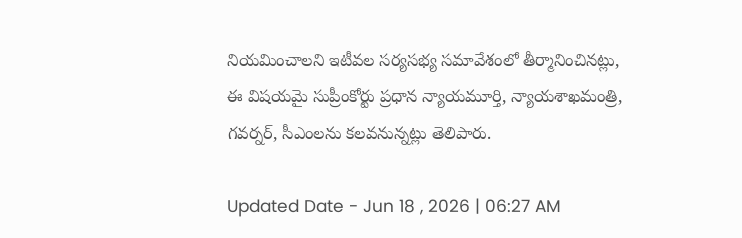నియమించాలని ఇటీవల సర్యసభ్య సమావేశంలో తీర్మానించినట్లు, ఈ విషయమై సుప్రీంకోర్టు ప్రధాన న్యాయమూర్తి, న్యాయశాఖమంత్రి, గవర్నర్‌, సీఎంలను కలవనున్నట్లు తెలిపారు.

Updated Date - Jun 18 , 2026 | 06:27 AM